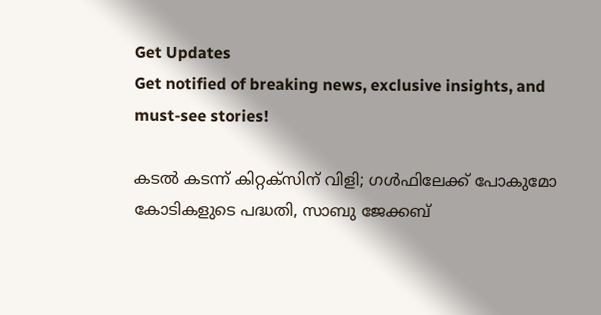Get Updates
Get notified of breaking news, exclusive insights, and must-see stories!

കടല്‍ കടന്ന് കിറ്റക്‌സിന് വിളി; ഗള്‍ഫിലേക്ക് പോകുമോ കോടികളുടെ പദ്ധതി, സാബു ജേക്കബ്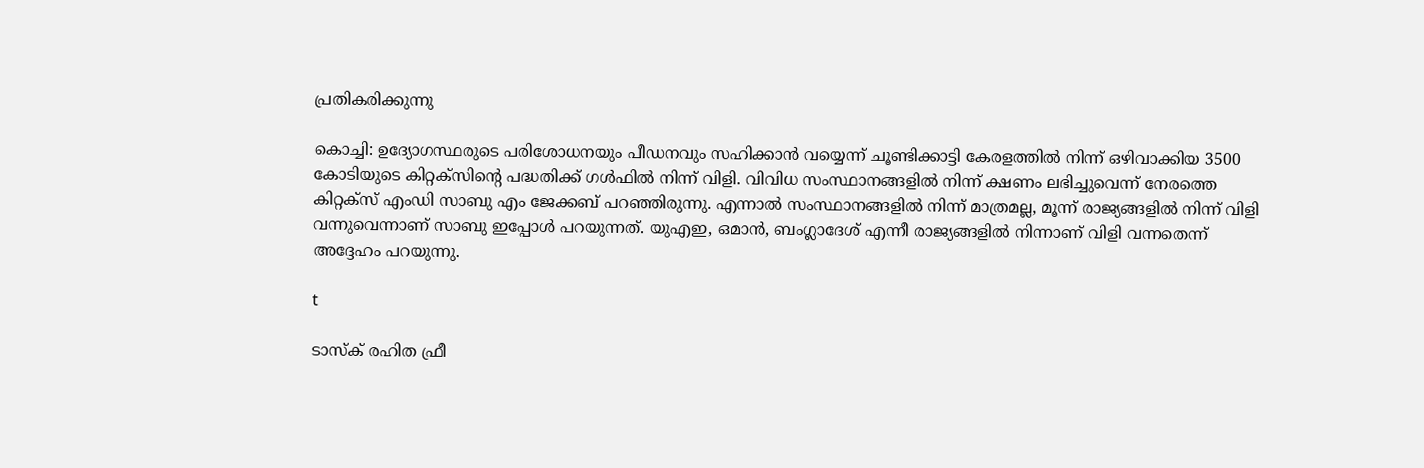പ്രതികരിക്കുന്നു

കൊച്ചി: ഉദ്യോഗസ്ഥരുടെ പരിശോധനയും പീഡനവും സഹിക്കാന്‍ വയ്യെന്ന് ചൂണ്ടിക്കാട്ടി കേരളത്തില്‍ നിന്ന് ഒഴിവാക്കിയ 3500 കോടിയുടെ കിറ്റക്‌സിന്റെ പദ്ധതിക്ക് ഗള്‍ഫില്‍ നിന്ന് വിളി. വിവിധ സംസ്ഥാനങ്ങളില്‍ നിന്ന് ക്ഷണം ലഭിച്ചുവെന്ന് നേരത്തെ കിറ്റക്‌സ് എംഡി സാബു എം ജേക്കബ് പറഞ്ഞിരുന്നു. എന്നാല്‍ സംസ്ഥാനങ്ങളില്‍ നിന്ന് മാത്രമല്ല, മൂന്ന് രാജ്യങ്ങളില്‍ നിന്ന് വിളി വന്നുവെന്നാണ് സാബു ഇപ്പോള്‍ പറയുന്നത്. യുഎഇ, ഒമാന്‍, ബംഗ്ലാദേശ് എന്നീ രാജ്യങ്ങളില്‍ നിന്നാണ് വിളി വന്നതെന്ന് അദ്ദേഹം പറയുന്നു.

t

ടാസ്‌ക് രഹിത ഫ്രീ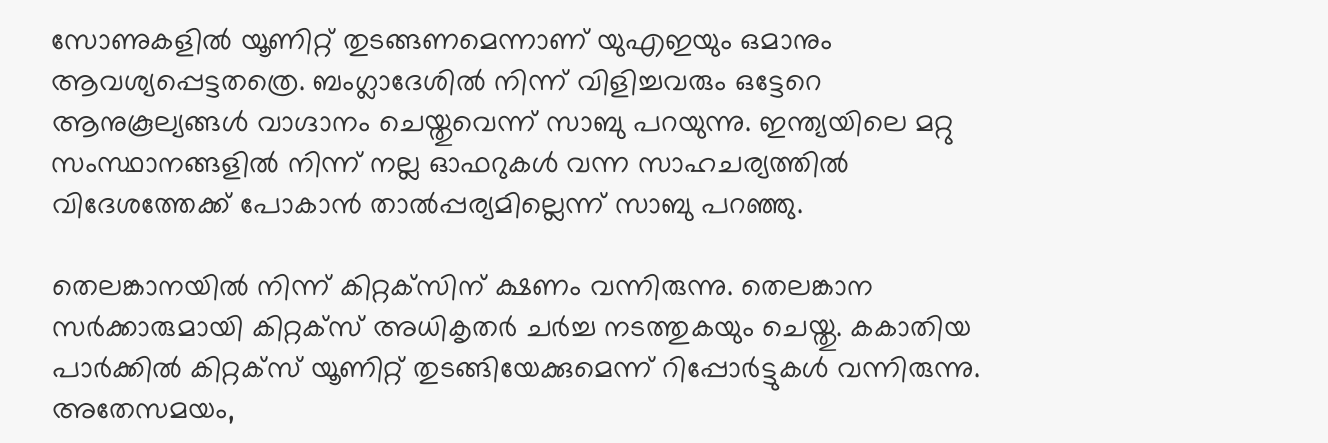സോണുകളില്‍ യൂണിറ്റ് തുടങ്ങണമെന്നാണ് യുഎഇയും ഒമാനും ആവശ്യപ്പെട്ടതത്രെ. ബംഗ്ലാദേശില്‍ നിന്ന് വിളിച്ചവരും ഒട്ടേറെ ആനുകൂല്യങ്ങള്‍ വാഗ്ദാനം ചെയ്തുവെന്ന് സാബു പറയുന്നു. ഇന്ത്യയിലെ മറ്റു സംസ്ഥാനങ്ങളില്‍ നിന്ന് നല്ല ഓഫറുകള്‍ വന്ന സാഹചര്യത്തില്‍ വിദേശത്തേക്ക് പോകാന്‍ താല്‍പ്പര്യമില്ലെന്ന് സാബു പറഞ്ഞു.

തെലങ്കാനയില്‍ നിന്ന് കിറ്റക്‌സിന് ക്ഷണം വന്നിരുന്നു. തെലങ്കാന സര്‍ക്കാരുമായി കിറ്റക്‌സ് അധികൃതര്‍ ചര്‍ച്ച നടത്തുകയും ചെയ്തു. കകാതിയ പാര്‍ക്കില്‍ കിറ്റക്‌സ് യൂണിറ്റ് തുടങ്ങിയേക്കുമെന്ന് റിപ്പോര്‍ട്ടുകള്‍ വന്നിരുന്നു. അതേസമയം,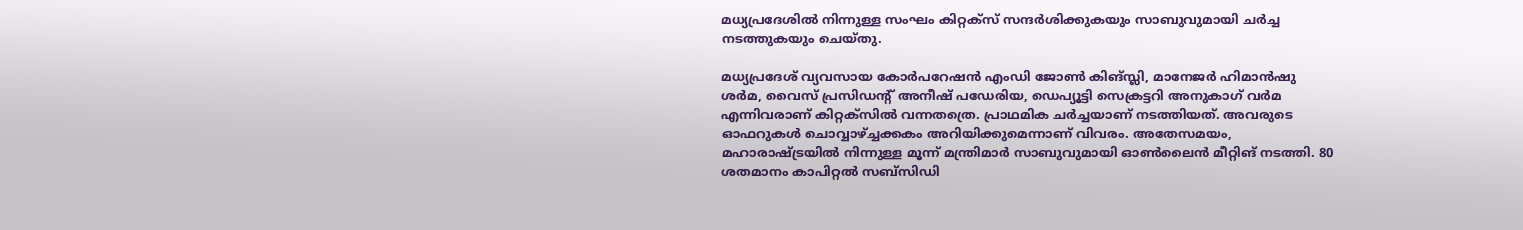മധ്യപ്രദേശില്‍ നിന്നുള്ള സംഘം കിറ്റക്‌സ് സന്ദര്‍ശിക്കുകയും സാബുവുമായി ചര്‍ച്ച നടത്തുകയും ചെയ്തു.

മധ്യപ്രദേശ് വ്യവസായ കോര്‍പറേഷന്‍ എംഡി ജോണ്‍ കിങ്സ്ലി, മാനേജര്‍ ഹിമാന്‍ഷു ശര്‍മ, വൈസ് പ്രസിഡന്റ് അനീഷ് പഡേരിയ, ഡെപ്യൂട്ടി സെക്രട്ടറി അനുകാഗ് വര്‍മ എന്നിവരാണ് കിറ്റക്‌സില്‍ വന്നതത്രെ. പ്രാഥമിക ചര്‍ച്ചയാണ് നടത്തിയത്. അവരുടെ ഓഫറുകള്‍ ചൊവ്വാഴ്ച്ചക്കകം അറിയിക്കുമെന്നാണ് വിവരം. അതേസമയം, മഹാരാഷ്ട്രയില്‍ നിന്നുള്ള മൂന്ന് മന്ത്രിമാര്‍ സാബുവുമായി ഓണ്‍ലൈന്‍ മീറ്റിങ് നടത്തി. 80 ശതമാനം കാപിറ്റല്‍ സബ്‌സിഡി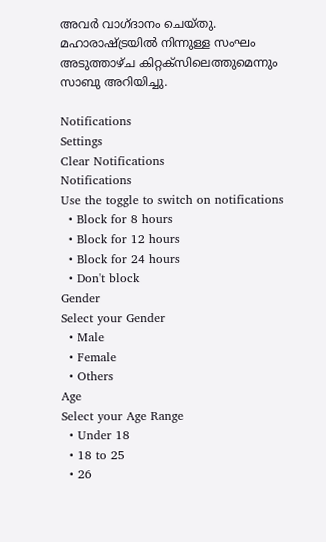അവര്‍ വാഗ്ദാനം ചെയ്തു. മഹാരാഷ്ട്രയില്‍ നിന്നുള്ള സംഘം അടുത്താഴ്ച കിറ്റക്‌സിലെത്തുമെന്നും സാബു അറിയിച്ചു.

Notifications
Settings
Clear Notifications
Notifications
Use the toggle to switch on notifications
  • Block for 8 hours
  • Block for 12 hours
  • Block for 24 hours
  • Don't block
Gender
Select your Gender
  • Male
  • Female
  • Others
Age
Select your Age Range
  • Under 18
  • 18 to 25
  • 26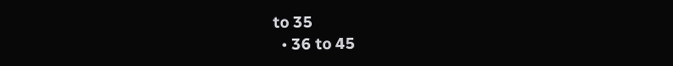to 35
  • 36 to 45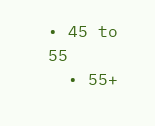• 45 to 55
  • 55+